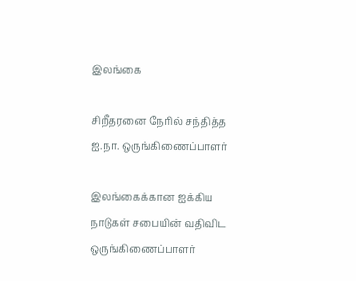இலங்கை

சிறீதரனை நேரில் சந்தித்த ஐ.நா. ஒருங்கிணைப்பாளர்

இலங்கைக்கான ஐக்கிய நாடுகள் சபையின் வதிவிட ஒருங்கிணைப்பாளர்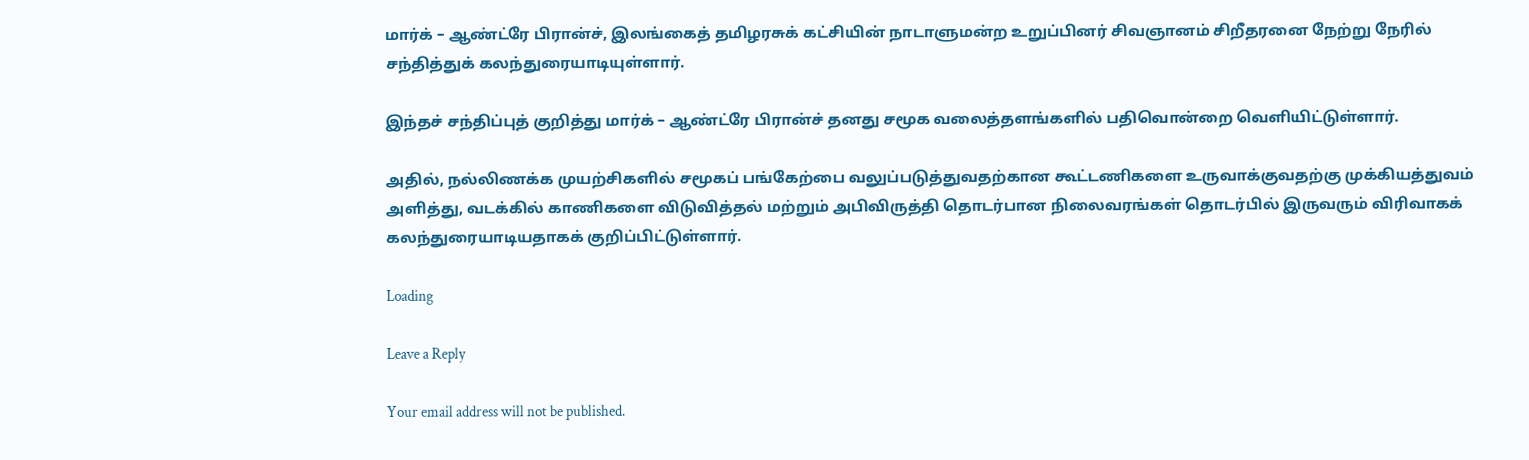மார்க் – ஆண்ட்ரே பிரான்ச், இலங்கைத் தமிழரசுக் கட்சியின் நாடாளுமன்ற உறுப்பினர் சிவஞானம் சிறீதரனை நேற்று நேரில் சந்தித்துக் கலந்துரையாடியுள்ளார்.

இந்தச் சந்திப்புத் குறித்து மார்க் – ஆண்ட்ரே பிரான்ச் தனது சமூக வலைத்தளங்களில் பதிவொன்றை வெளியிட்டுள்ளார்.

அதில், நல்லிணக்க முயற்சிகளில் சமூகப் பங்கேற்பை வலுப்படுத்துவதற்கான கூட்டணிகளை உருவாக்குவதற்கு முக்கியத்துவம் அளித்து, வடக்கில் காணிகளை விடுவித்தல் மற்றும் அபிவிருத்தி தொடர்பான நிலைவரங்கள் தொடர்பில் இருவரும் விரிவாகக் கலந்துரையாடியதாகக் குறிப்பிட்டுள்ளார்.

Loading

Leave a Reply

Your email address will not be published.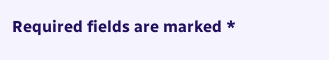Required fields are marked *